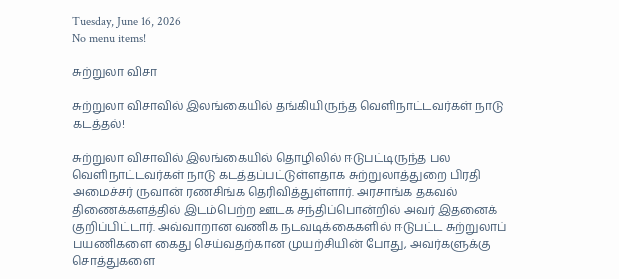Tuesday, June 16, 2026
No menu items!

சுற்றுலா விசா

சுற்றுலா விசாவில் இலங்கையில் தங்கியிருந்த வெளிநாட்டவர்கள் நாடு கடத்தல்!

சுற்றுலா விசாவில் இலங்கையில் தொழிலில் ஈடுபட்டிருந்த பல வெளிநாட்டவர்கள் நாடு கடத்தப்பட்டுள்ளதாக சுற்றுலாத்துறை பிரதி அமைச்சர் ருவான் ரணசிங்க தெரிவித்துள்ளார். அரசாங்க தகவல் திணைக்களத்தில் இடம்பெற்ற ஊடக சந்திப்பொன்றில் அவர் இதனைக் குறிப்பிட்டார். அவ்வாறான வணிக நடவடிக்கைகளில் ஈடுபட்ட சுற்றுலாப் பயணிகளை கைது செய்வதற்கான முயற்சியின் போது, அவர்களுக்கு சொத்துகளை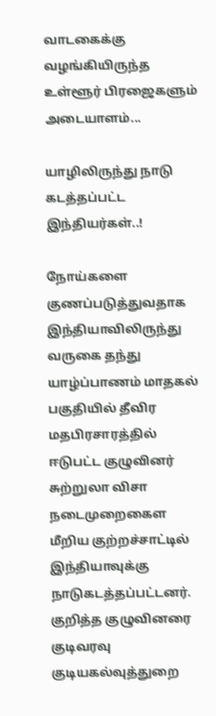வாடகைக்கு வழங்கியிருந்த உள்ளூர் பிரஜைகளும் அடையாளம்...

யாழிலிருந்து நாடு கடத்தப்பட்ட இந்தியர்கள்..!

நோய்களை குணப்படுத்துவதாக இந்தியாவிலிருந்து வருகை தந்து யாழ்ப்பாணம் மாதகல் பகுதியில் தீவிர மதபிரசாரத்தில் ஈடுபட்ட குழுவினர் சுற்றுலா விசா நடைமுறைகைள மீறிய குற்றச்சாட்டில் இந்தியாவுக்கு நாடுகடத்தப்பட்டனர். குறித்த குழுவினரை  குடிவரவு குடியகல்வுத்துறை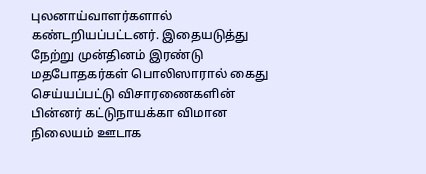புலனாய்வாளர்களால் கண்டறியப்பட்டனர். இதையடுத்து நேற்று முன்தினம் இரண்டு மதபோதகர்கள் பொலிஸாரால் கைது செய்யப்பட்டு விசாரணைகளின் பின்னர் கட்டுநாயக்கா விமான நிலையம் ஊடாக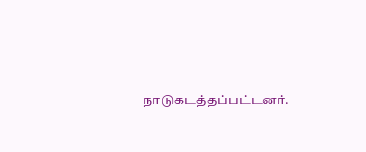நாடுகடத்தப்பட்டனர்.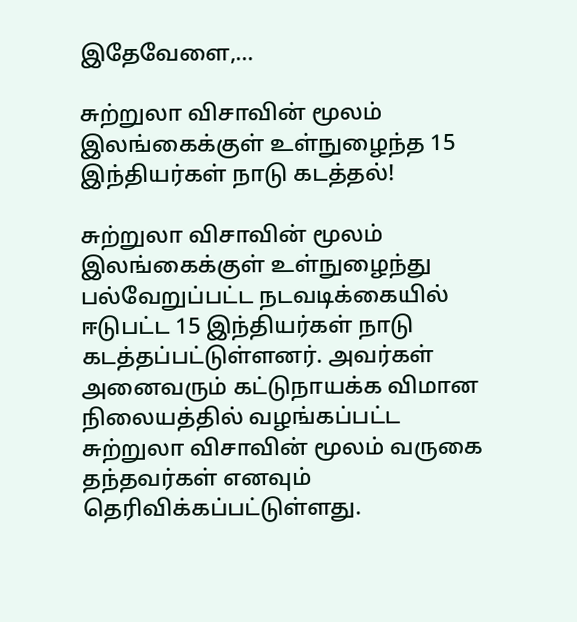இதேவேளை,...

சுற்றுலா விசாவின் மூலம் இலங்கைக்குள் உள்நுழைந்த 15 இந்தியர்கள் நாடு கடத்தல்!

சுற்றுலா விசாவின் மூலம் இலங்கைக்குள் உள்நுழைந்து பல்வேறுப்பட்ட நடவடிக்கையில் ஈடுபட்ட 15 இந்தியர்கள் நாடு கடத்தப்பட்டுள்ளனர். அவர்கள் அனைவரும் கட்டுநாயக்க விமான நிலையத்தில் வழங்கப்பட்ட சுற்றுலா விசாவின் மூலம் வருகை தந்தவர்கள் எனவும் தெரிவிக்கப்பட்டுள்ளது.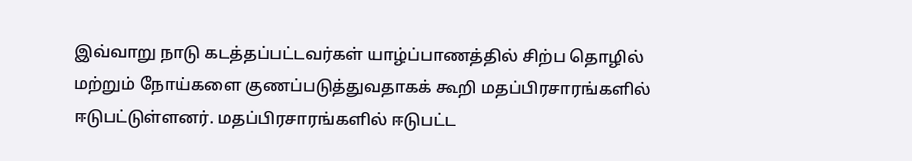இவ்வாறு நாடு கடத்தப்பட்டவர்கள் யாழ்ப்பாணத்தில் சிற்ப தொழில் மற்றும் நோய்களை குணப்படுத்துவதாகக் கூறி மதப்பிரசாரங்களில் ஈடுபட்டுள்ளனர். மதப்பிரசாரங்களில் ஈடுபட்ட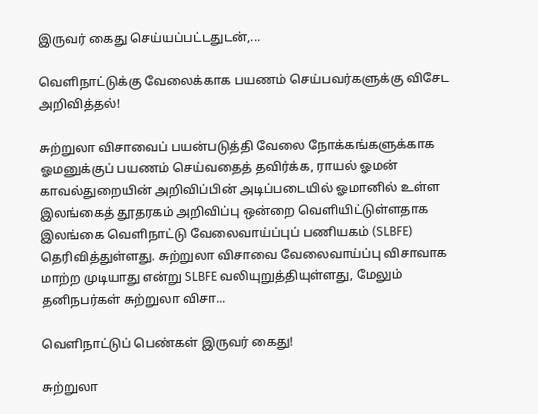இருவர் கைது செய்யப்பட்டதுடன்,...

வெளிநாட்டுக்கு வேலைக்காக பயணம் செய்பவர்களுக்கு விசேட அறிவித்தல்!

சுற்றுலா விசாவைப் பயன்படுத்தி வேலை நோக்கங்களுக்காக ஓமனுக்குப் பயணம் செய்வதைத் தவிர்க்க, ராயல் ஓமன் காவல்துறையின் அறிவிப்பின் அடிப்படையில் ஓமானில் உள்ள இலங்கைத் தூதரகம் அறிவிப்பு ஒன்றை வெளியிட்டுள்ளதாக இலங்கை வெளிநாட்டு வேலைவாய்ப்புப் பணியகம் (SLBFE) தெரிவித்துள்ளது. சுற்றுலா விசாவை வேலைவாய்ப்பு விசாவாக மாற்ற முடியாது என்று SLBFE வலியுறுத்தியுள்ளது, மேலும் தனிநபர்கள் சுற்றுலா விசா...

வெளிநாட்டுப் பெண்கள் இருவர் கைது!

சுற்றுலா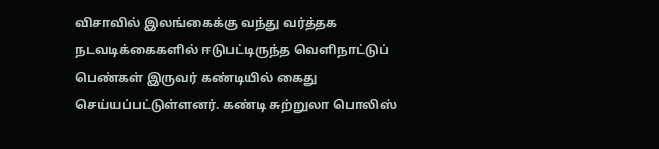விசாவில் இலங்கைக்கு வந்து வர்த்தக நடவடிக்கைகளில் ஈடுபட்டிருந்த வெளிநாட்டுப் பெண்கள் இருவர் கண்டியில் கைது செய்யப்பட்டுள்ளனர். கண்டி சுற்றுலா பொலிஸ்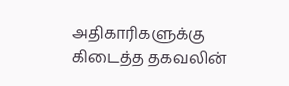அதிகாரிகளுக்கு கிடைத்த தகவலின்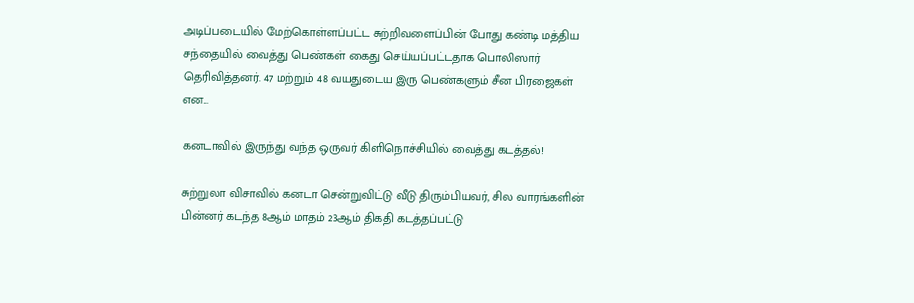அடிப்படையில் மேற்கொள்ளப்பட்ட சுற்றிவளைப்பின் போது கண்டி மத்திய சந்தையில் வைத்து பெண்கள் கைது செய்யப்பட்டதாக பொலிஸார் தெரிவித்தனர். 47 மற்றும் 48 வயதுடைய இரு பெண்களும் சீன பிரஜைகள் என...

கனடாவில் இருந்து வந்த ஒருவர் கிளிநொச்சியில் வைத்து கடத்தல்!

சுற்றுலா விசாவில் கனடா சென்றுவிட்டு வீடு திரும்பியவர், சில வாரங்களின் பின்னர் கடந்த 8ஆம் மாதம் 23ஆம் திகதி கடத்தப்பட்டு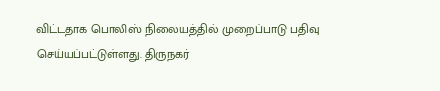விட்டதாக பொலிஸ் நிலையத்தில் முறைப்பாடு பதிவு செய்யப்பட்டுள்ளது. திருநகர்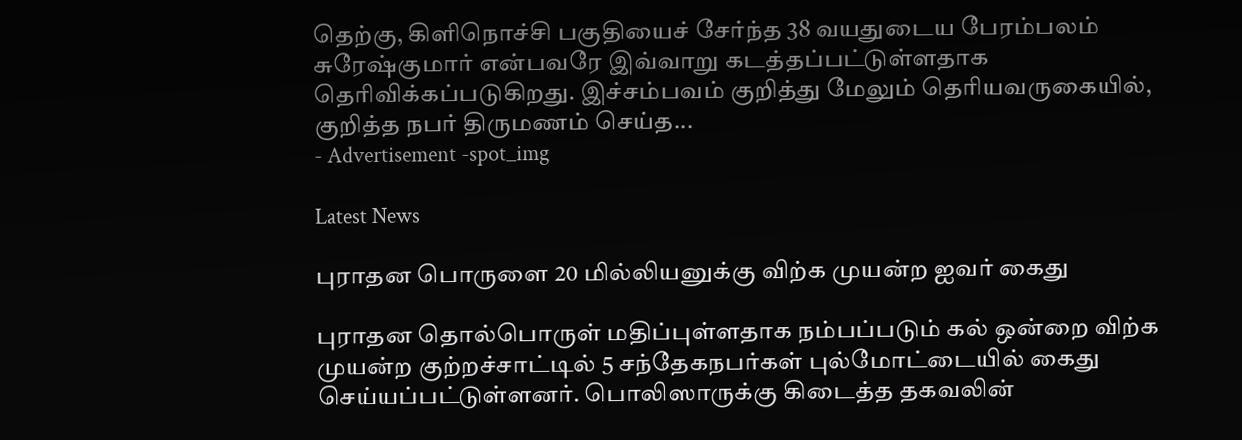தெற்கு, கிளிநொச்சி பகுதியைச் சேர்ந்த 38 வயதுடைய பேரம்பலம் சுரேஷ்குமார் என்பவரே இவ்வாறு கடத்தப்பட்டுள்ளதாக தெரிவிக்கப்படுகிறது. இச்சம்பவம் குறித்து மேலும் தெரியவருகையில், குறித்த நபர் திருமணம் செய்த...
- Advertisement -spot_img

Latest News

புராதன பொருளை 20 மில்லியனுக்கு விற்க முயன்ற ஐவர் கைது

புராதன தொல்பொருள் மதிப்புள்ளதாக நம்பப்படும் கல் ஒன்றை விற்க முயன்ற குற்றச்சாட்டில் 5 சந்தேகநபர்கள் புல்மோட்டையில் கைது செய்யப்பட்டுள்ளனர். பொலிஸாருக்கு கிடைத்த தகவலின்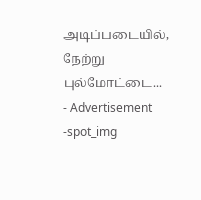அடிப்படையில், நேற்று புல்மோட்டை...
- Advertisement -spot_img